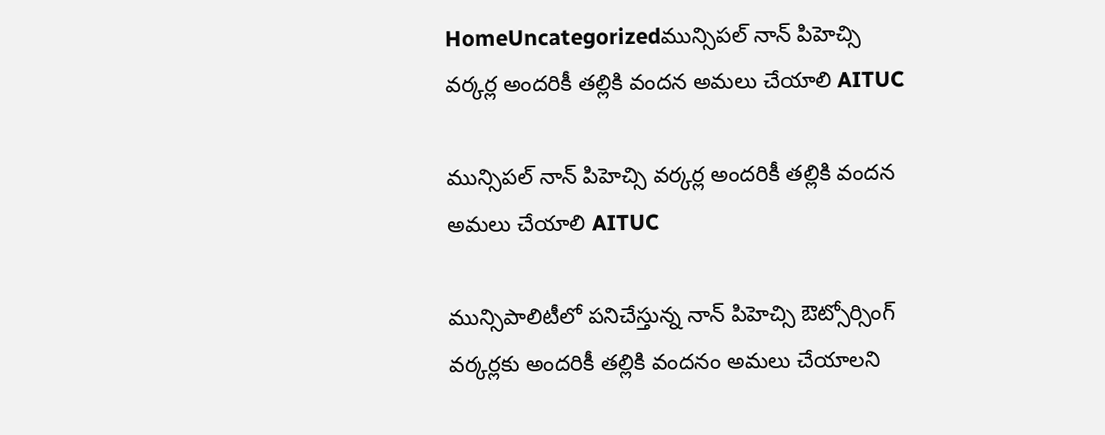HomeUncategorizedమున్సిపల్ నాన్ పిహెచ్సి వర్కర్ల అందరికీ తల్లికి వందన అమలు చేయాలి AITUC

మున్సిపల్ నాన్ పిహెచ్సి వర్కర్ల అందరికీ తల్లికి వందన అమలు చేయాలి AITUC

మున్సిపాలిటీలో పనిచేస్తున్న నాన్ పిహెచ్సి ఔట్సోర్సింగ్ వర్కర్లకు అందరికీ తల్లికి వందనం అమలు చేయాలని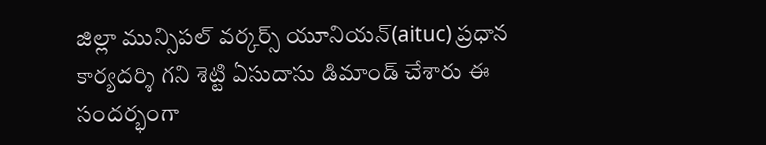జిల్లా మున్సిపల్ వర్కర్స్ యూనియన్(aituc) ప్రధాన కార్యదర్శి గని శెట్టి ఏసుదాసు డిమాండ్ చేశారు ఈ సందర్భంగా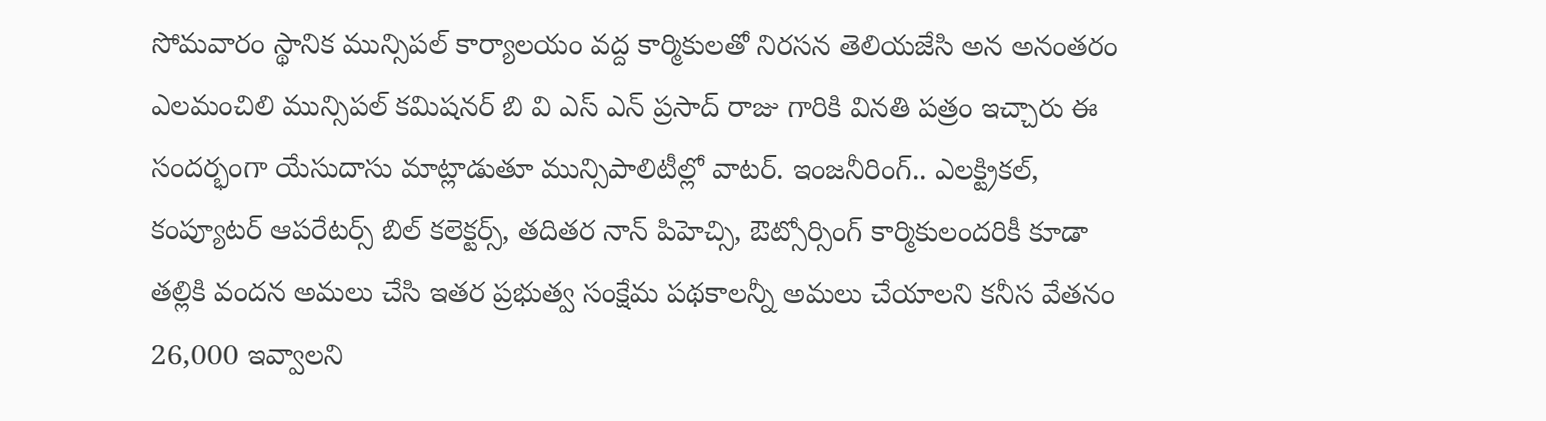సోమవారం స్థానిక మున్సిపల్ కార్యాలయం వద్ద కార్మికులతో నిరసన తెలియజేసి అన అనంతరం ఎలమంచిలి మున్సిపల్ కమిషనర్ బి వి ఎస్ ఎన్ ప్రసాద్ రాజు గారికి వినతి పత్రం ఇచ్చారు ఈ సందర్భంగా యేసుదాసు మాట్లాడుతూ మున్సిపాలిటీల్లో వాటర్. ఇంజనీరింగ్.. ఎలక్ట్రికల్, కంప్యూటర్ ఆపరేటర్స్ బిల్ కలెక్టర్స్, తదితర నాన్ పిహెచ్సి, ఔట్సోర్సింగ్ కార్మికులందరికీ కూడా తల్లికి వందన అమలు చేసి ఇతర ప్రభుత్వ సంక్షేమ పథకాలన్నీ అమలు చేయాలని కనీస వేతనం 26,000 ఇవ్వాలని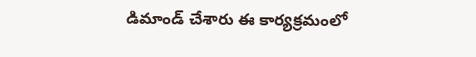డిమాండ్ చేశారు ఈ కార్యక్రమంలో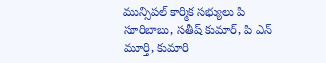మున్సిపల్ కార్మిక సభ్యులు పి సూరిబాబు, సతీష్ కుమార్, పి ఎన్ మూర్తి, కుమారి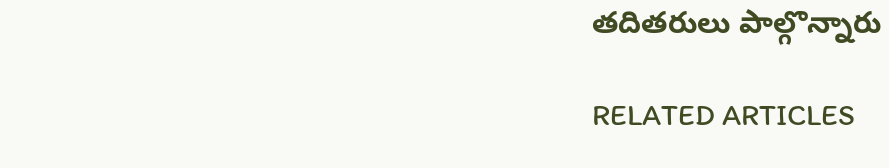తదితరులు పాల్గొన్నారు

RELATED ARTICLES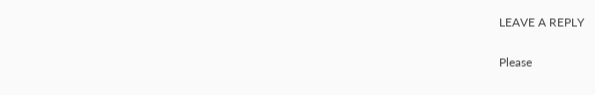LEAVE A REPLY

Please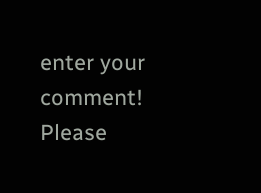enter your comment!
Please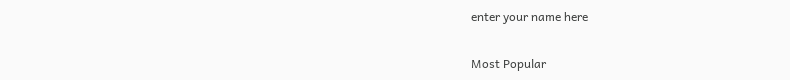enter your name here

Most Popular